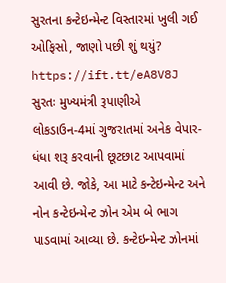સુરતના કન્ટેઇન્મેન્ટ વિસ્તારમાં ખુલી ગઈ ઓફિસો, જાણો પછી શું થયું? https://ift.tt/eA8V8J સુરતઃ મુખ્યમંત્રી રૂપાણીએ લોકડાઉન-4માં ગુજરાતમાં અનેક વેપાર-ધંધા શરૂ કરવાની છૂટછાટ આપવામાં આવી છે. જોકે, આ માટે કન્ટેઇન્મેન્ટ અને નોન કન્ટેઇન્મેન્ટ ઝોન એમ બે ભાગ પાડવામાં આવ્યા છે. કન્ટેઇન્મેન્ટ ઝોનમાં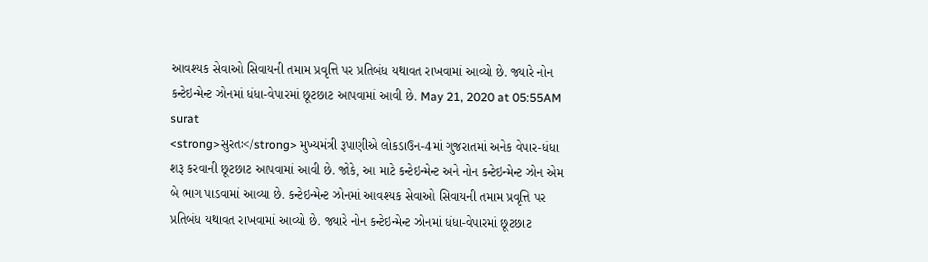આવશ્યક સેવાઓ સિવાયની તમામ પ્રવૃત્તિ પર પ્રતિબંધ યથાવત રાખવામાં આવ્યો છે. જ્યારે નોન કન્ટેઇન્મેન્ટ ઝોનમાં ધંધા-વેપારમાં છૂટછાટ આપવામાં આવી છે. May 21, 2020 at 05:55AM surat
<strong>સુરતઃ</strong> મુખ્યમંત્રી રૂપાણીએ લોકડાઉન-4માં ગુજરાતમાં અનેક વેપાર-ધંધા શરૂ કરવાની છૂટછાટ આપવામાં આવી છે. જોકે, આ માટે કન્ટેઇન્મેન્ટ અને નોન કન્ટેઇન્મેન્ટ ઝોન એમ બે ભાગ પાડવામાં આવ્યા છે. કન્ટેઇન્મેન્ટ ઝોનમાં આવશ્યક સેવાઓ સિવાયની તમામ પ્રવૃત્તિ પર પ્રતિબંધ યથાવત રાખવામાં આવ્યો છે. જ્યારે નોન કન્ટેઇન્મેન્ટ ઝોનમાં ધંધા-વેપારમાં છૂટછાટ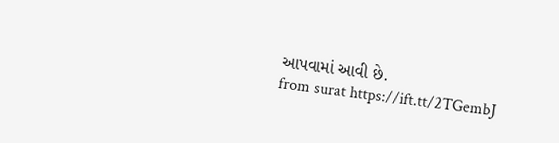આપવામાં આવી છે.
from surat https://ift.tt/2TGembJ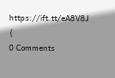https://ift.tt/eA8V8J {
0 Comments